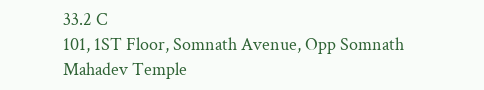33.2 C
101, 1ST Floor, Somnath Avenue, Opp Somnath Mahadev Temple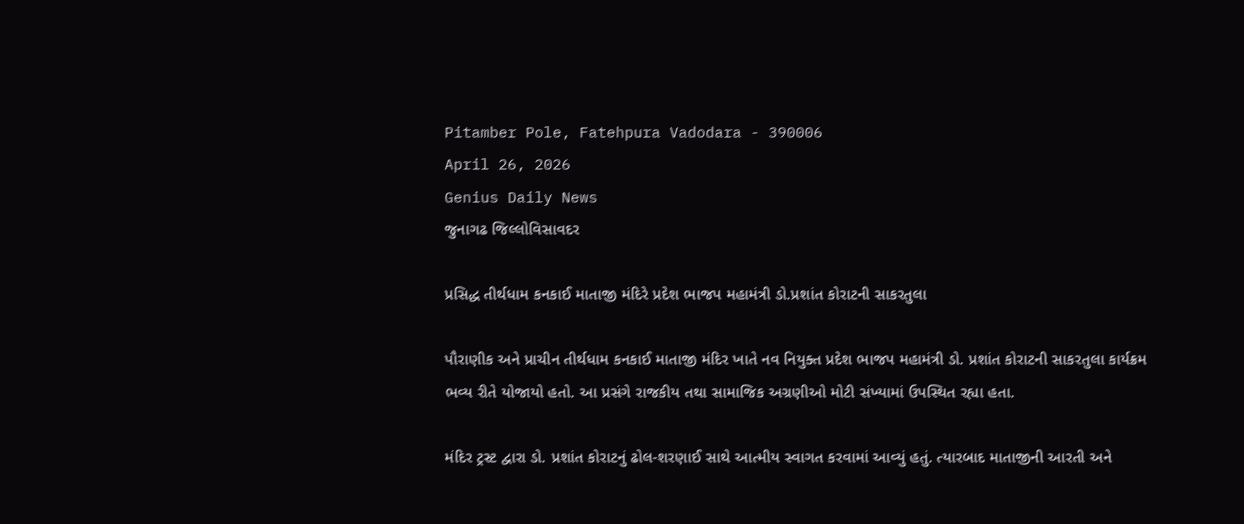Pitamber Pole, Fatehpura Vadodara - 390006
April 26, 2026
Genius Daily News
જુનાગઢ જિલ્લોવિસાવદર

પ્રસિદ્ધ તીર્થધામ કનકાઈ માતાજી મંદિરે પ્રદેશ ભાજપ મહામંત્રી ડો.પ્રશાંત કોરાટની સાકરતુલા

પૌરાણીક અને પ્રાચીન તીર્થધામ કનકાઈ માતાજી મંદિર ખાતે નવ નિયુક્ત પ્રદેશ ભાજપ મહામંત્રી ડો. પ્રશાંત કોરાટની સાકરતુલા કાર્યક્રમ ભવ્ય રીતે યોજાયો હતો. આ પ્રસંગે રાજકીય તથા સામાજિક અગ્રણીઓ મોટી સંખ્યામાં ઉપસ્થિત રહ્યા હતા.

મંદિર ટ્રસ્ટ દ્વારા ડો. પ્રશાંત કોરાટનું ઢોલ-શરણાઈ સાથે આત્મીય સ્વાગત કરવામાં આવ્યું હતું. ત્યારબાદ માતાજીની આરતી અને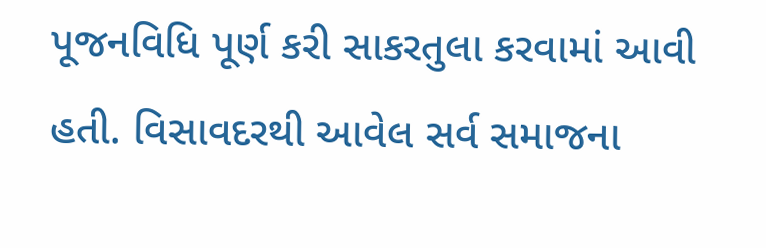પૂજનવિધિ પૂર્ણ કરી સાકરતુલા કરવામાં આવી હતી. વિસાવદરથી આવેલ સર્વ સમાજના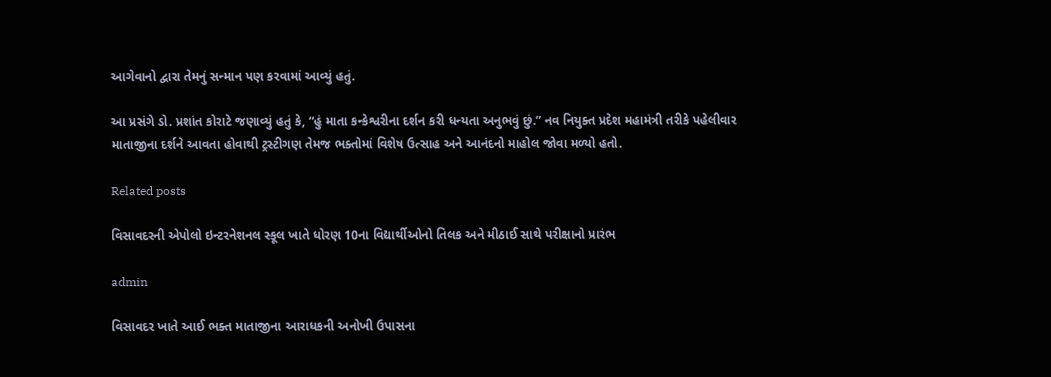આગેવાનો દ્વારા તેમનું સન્માન પણ કરવામાં આવ્યું હતું.

આ પ્રસંગે ડો. પ્રશાંત કોરાટે જણાવ્યું હતું કે, “હું માતા કન્કેશ્વરીના દર્શન કરી ધન્યતા અનુભવું છું.” નવ નિયુક્ત પ્રદેશ મહામંત્રી તરીકે પહેલીવાર માતાજીના દર્શને આવતા હોવાથી ટ્રસ્ટીગણ તેમજ ભક્તોમાં વિશેષ ઉત્સાહ અને આનંદનો માહોલ જોવા મળ્યો હતો.

Related posts

વિસાવદરની એપોલો ઇન્ટરનેશનલ સ્કૂલ ખાતે ધોરણ 10ના વિદ્યાર્થીઓનો તિલક અને મીઠાઈ સાથે પરીક્ષાનો પ્રારંભ

admin

વિસાવદર ખાતે આઈ ભક્ત માતાજીના આરાધકની અનોખી ઉપાસના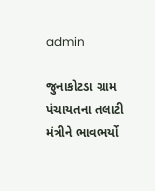admin

જુનાકોટડા ગ્રામ પંચાયતના તલાટી મંત્રીને ભાવભર્યો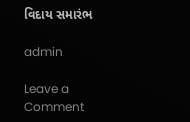વિદાય સમારંભ

admin

Leave a Comment